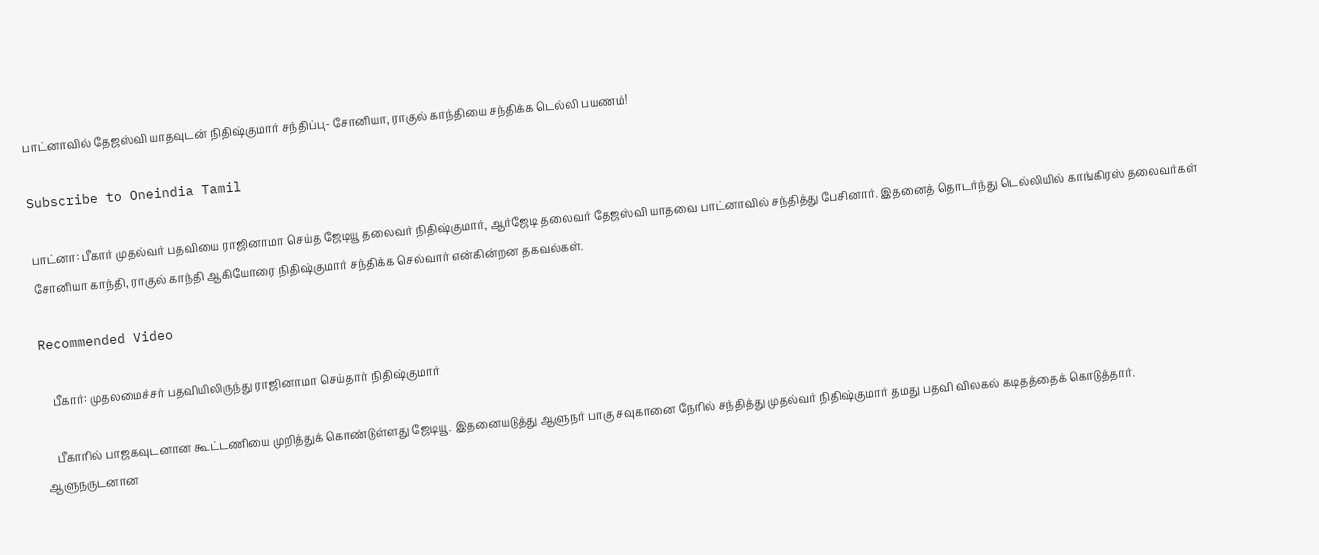பாட்னாவில் தேஜஸ்வி யாதவுடன் நிதிஷ்குமார் சந்திப்பு- சோனியா, ராகுல் காந்தியை சந்திக்க டெல்லி பயணம்!

Subscribe to Oneindia Tamil

பாட்னா: பீகார் முதல்வர் பதவியை ராஜினாமா செய்த ஜேடியூ தலைவர் நிதிஷ்குமார், ஆர்ஜேடி தலைவர் தேஜஸ்வி யாதவை பாட்னாவில் சந்தித்து பேசினார். இதனைத் தொடர்ந்து டெல்லியில் காங்கிரஸ் தலைவர்கள் சோனியா காந்தி, ராகுல் காந்தி ஆகியோரை நிதிஷ்குமார் சந்திக்க செல்வார் என்கின்றன தகவல்கள்.

Recommended Video

    பீகார்: முதலமைச்சர் பதவியிலிருந்து ராஜினாமா செய்தார் நிதிஷ்குமார்

    பீகாரில் பாஜகவுடனான கூட்டணியை முறித்துக் கொண்டுள்ளது ஜேடியூ. இதனையடுத்து ஆளுநர் பாகு சவுகானை நேரில் சந்தித்து முதல்வர் நிதிஷ்குமார் தமது பதவி விலகல் கடிதத்தைக் கொடுத்தார். ஆளுநருடனான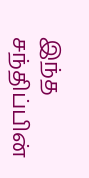இந்த சந்திப்பின்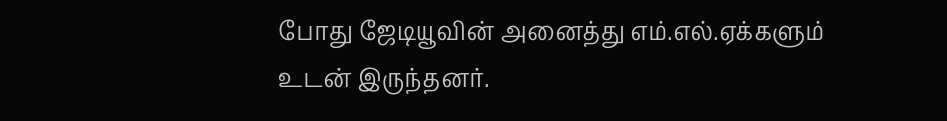போது ஜேடியூவின் அனைத்து எம்.எல்.ஏக்களும் உடன் இருந்தனர்.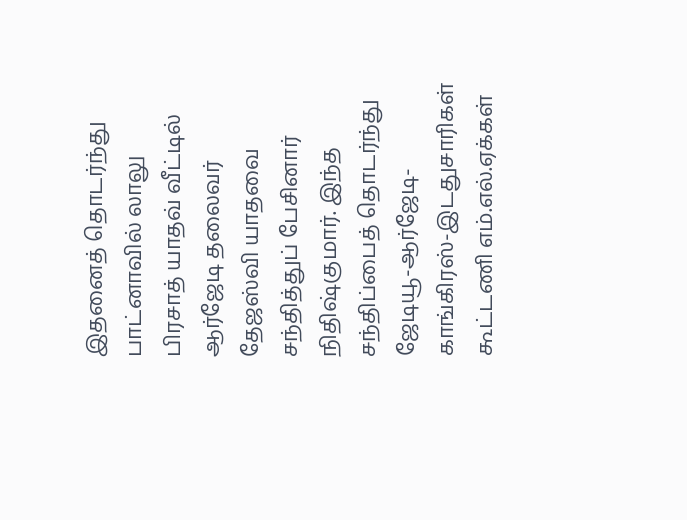இதனைத் தொடர்ந்து பாட்னாவில் லாலு பிரசாத் யாதவ் வீட்டில் ஆர்ஜேடி தலைவர் தேஜஸ்வி யாதவை சந்தித்துப் பேசினார் நிதிஷ்குமார். இந்த சந்திப்பைத் தொடர்ந்து ஜேடியூ-ஆர்ஜேடி-காங்கிரஸ்-இடதுசாரிகள் கூட்டணி எம்.எல்.ஏக்கள்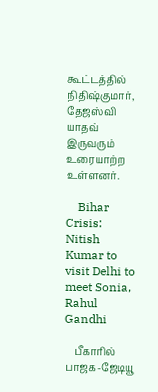கூட்டத்தில் நிதிஷ்குமார், தேஜஸ்வி யாதவ் இருவரும் உரையாற்ற உள்ளனர்.

    Bihar Crisis: Nitish Kumar to visit Delhi to meet Sonia, Rahul Gandhi

    பீகாரில் பாஜக-ஜேடியூ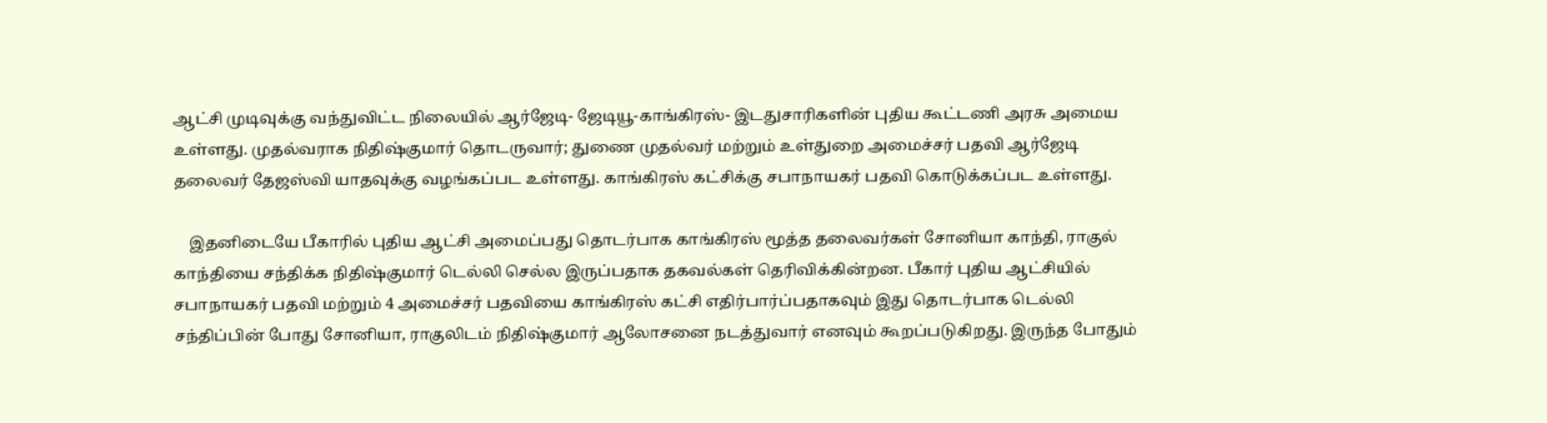ஆட்சி முடிவுக்கு வந்துவிட்ட நிலையில் ஆர்ஜேடி- ஜேடியூ-காங்கிரஸ்- இடதுசாரிகளின் புதிய கூட்டணி அரசு அமைய உள்ளது. முதல்வராக நிதிஷ்குமார் தொடருவார்; துணை முதல்வர் மற்றும் உள்துறை அமைச்சர் பதவி ஆர்ஜேடி தலைவர் தேஜஸ்வி யாதவுக்கு வழங்கப்பட உள்ளது. காங்கிரஸ் கட்சிக்கு சபாநாயகர் பதவி கொடுக்கப்பட உள்ளது.

    இதனிடையே பீகாரில் புதிய ஆட்சி அமைப்பது தொடர்பாக காங்கிரஸ் மூத்த தலைவர்கள் சோனியா காந்தி, ராகுல் காந்தியை சந்திக்க நிதிஷ்குமார் டெல்லி செல்ல இருப்பதாக தகவல்கள் தெரிவிக்கின்றன. பீகார் புதிய ஆட்சியில் சபாநாயகர் பதவி மற்றும் 4 அமைச்சர் பதவியை காங்கிரஸ் கட்சி எதிர்பார்ப்பதாகவும் இது தொடர்பாக டெல்லி சந்திப்பின் போது சோனியா, ராகுலிடம் நிதிஷ்குமார் ஆலோசனை நடத்துவார் எனவும் கூறப்படுகிறது. இருந்த போதும்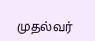முதல்வர்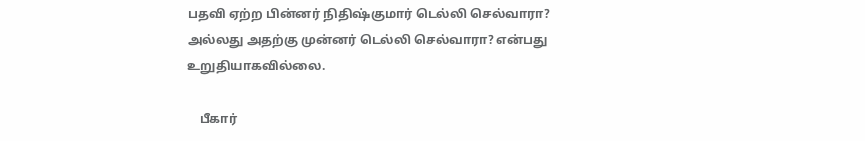பதவி ஏற்ற பின்னர் நிதிஷ்குமார் டெல்லி செல்வாரா? அல்லது அதற்கு முன்னர் டெல்லி செல்வாரா? என்பது உறுதியாகவில்லை.

    பீகார்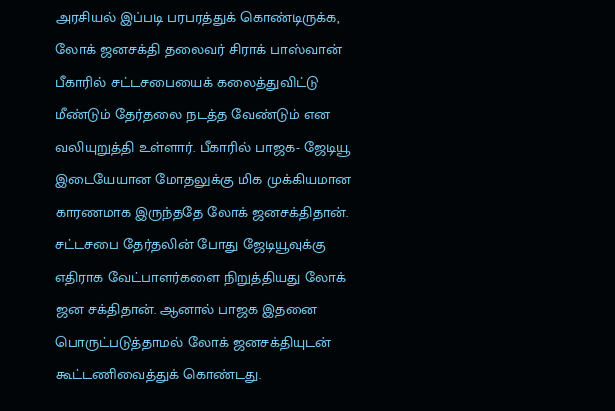அரசியல் இப்படி பரபரத்துக் கொண்டிருக்க, லோக் ஜனசக்தி தலைவர் சிராக் பாஸ்வான் பீகாரில் சட்டசபையைக் கலைத்துவிட்டு மீண்டும் தேர்தலை நடத்த வேண்டும் என வலியுறுத்தி உள்ளார். பீகாரில் பாஜக- ஜேடியூ இடையேயான மோதலுக்கு மிக முக்கியமான காரணமாக இருந்ததே லோக் ஜனசக்திதான். சட்டசபை தேர்தலின் போது ஜேடியூவுக்கு எதிராக வேட்பாளர்களை நிறுத்தியது லோக் ஜன சக்திதான். ஆனால் பாஜக இதனை பொருட்படுத்தாமல் லோக் ஜனசக்தியுடன் கூட்டணிவைத்துக் கொண்டது.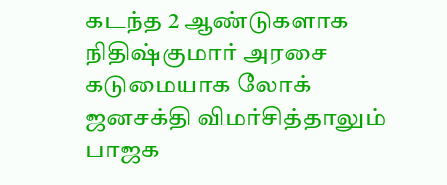கடந்த 2 ஆண்டுகளாக நிதிஷ்குமார் அரசை கடுமையாக லோக் ஜனசக்தி விமர்சித்தாலும் பாஜக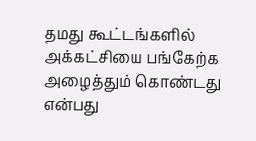தமது கூட்டங்களில் அக்கட்சியை பங்கேற்க அழைத்தும் கொண்டது என்பது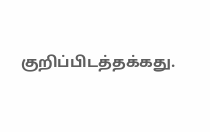குறிப்பிடத்தக்கது.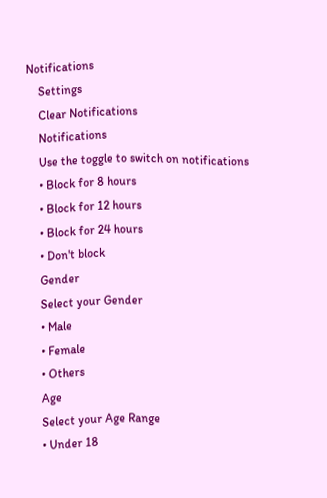Notifications
    Settings
    Clear Notifications
    Notifications
    Use the toggle to switch on notifications
    • Block for 8 hours
    • Block for 12 hours
    • Block for 24 hours
    • Don't block
    Gender
    Select your Gender
    • Male
    • Female
    • Others
    Age
    Select your Age Range
    • Under 18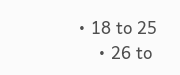• 18 to 25
    • 26 to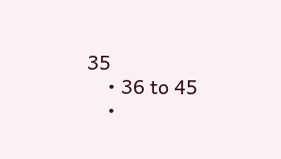35
    • 36 to 45
    •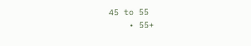45 to 55
    • 55+